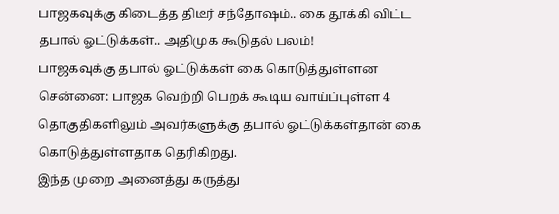பாஜகவுக்கு கிடைத்த திடீர் சந்தோஷம்.. கை தூக்கி விட்ட தபால் ஓட்டுக்கள்.. அதிமுக கூடுதல் பலம்!
பாஜகவுக்கு தபால் ஓட்டுக்கள் கை கொடுத்துள்ளன
சென்னை: பாஜக வெற்றி பெறக் கூடிய வாய்ப்புள்ள 4 தொகுதிகளிலும் அவர்களுக்கு தபால் ஓட்டுக்கள்தான் கை கொடுத்துள்ளதாக தெரிகிறது.
இந்த முறை அனைத்து கருத்து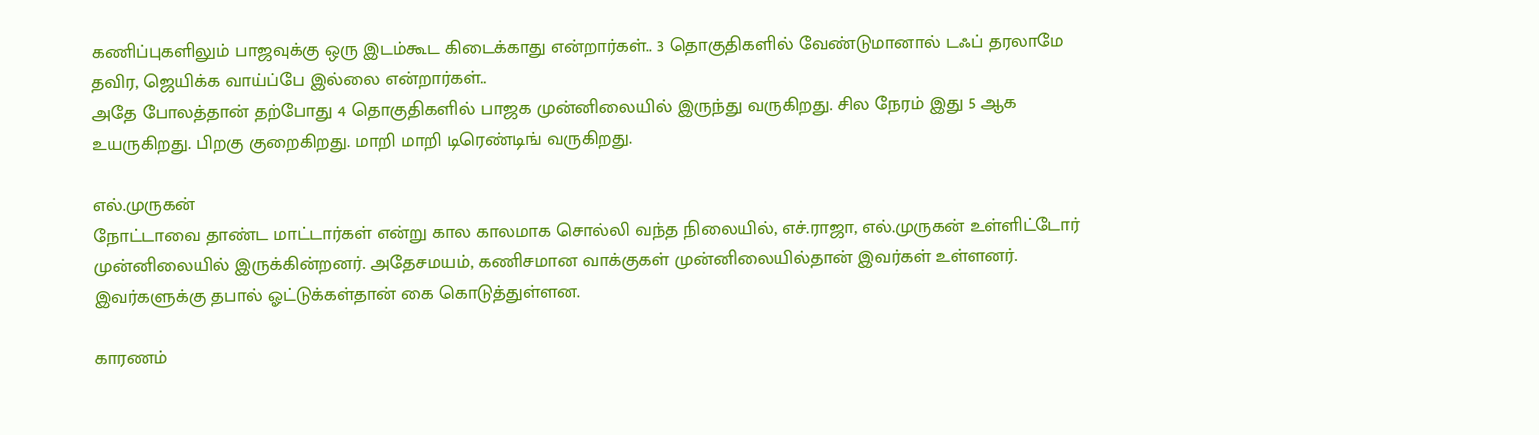கணிப்புகளிலும் பாஜவுக்கு ஒரு இடம்கூட கிடைக்காது என்றார்கள்.. 3 தொகுதிகளில் வேண்டுமானால் டஃப் தரலாமே தவிர, ஜெயிக்க வாய்ப்பே இல்லை என்றார்கள்..
அதே போலத்தான் தற்போது 4 தொகுதிகளில் பாஜக முன்னிலையில் இருந்து வருகிறது. சில நேரம் இது 5 ஆக உயருகிறது. பிறகு குறைகிறது. மாறி மாறி டிரெண்டிங் வருகிறது.

எல்.முருகன்
நோட்டாவை தாண்ட மாட்டார்கள் என்று கால காலமாக சொல்லி வந்த நிலையில், எச்.ராஜா, எல்.முருகன் உள்ளிட்டோர் முன்னிலையில் இருக்கின்றனர். அதேசமயம், கணிசமான வாக்குகள் முன்னிலையில்தான் இவர்கள் உள்ளனர். இவர்களுக்கு தபால் ஓட்டுக்கள்தான் கை கொடுத்துள்ளன.

காரணம்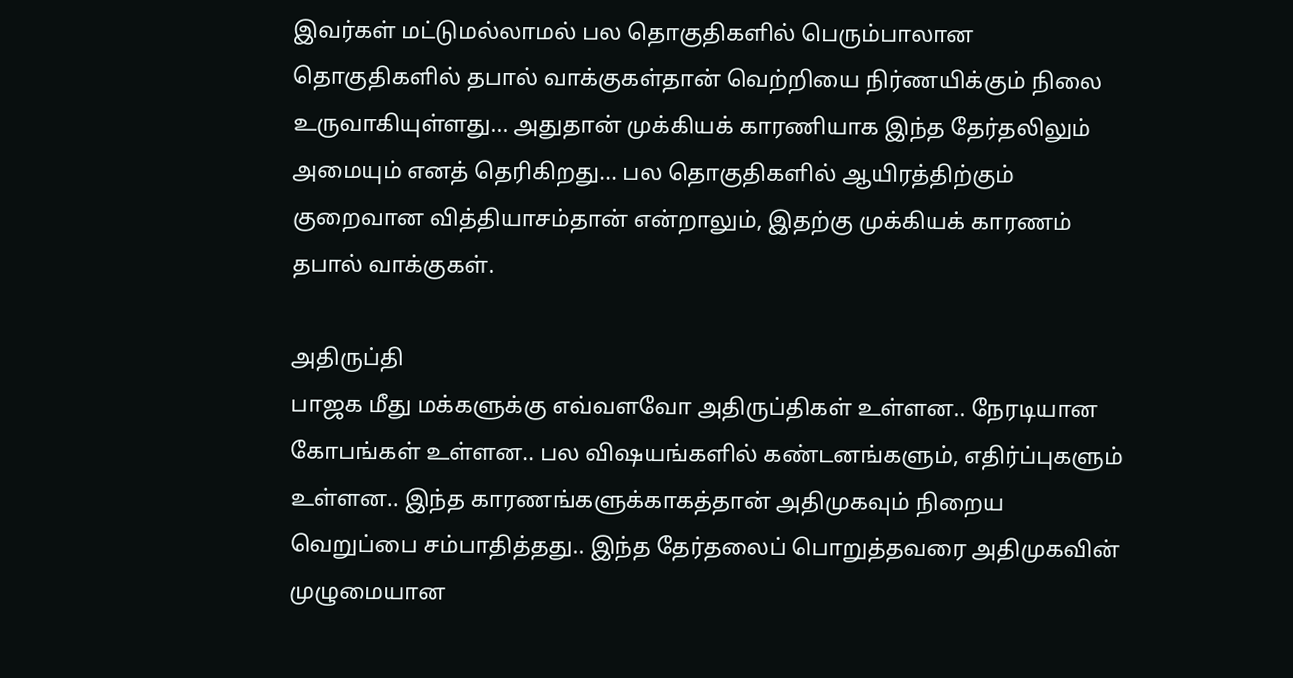இவர்கள் மட்டுமல்லாமல் பல தொகுதிகளில் பெரும்பாலான தொகுதிகளில் தபால் வாக்குகள்தான் வெற்றியை நிர்ணயிக்கும் நிலை உருவாகியுள்ளது... அதுதான் முக்கியக் காரணியாக இந்த தேர்தலிலும் அமையும் எனத் தெரிகிறது... பல தொகுதிகளில் ஆயிரத்திற்கும் குறைவான வித்தியாசம்தான் என்றாலும், இதற்கு முக்கியக் காரணம் தபால் வாக்குகள்.

அதிருப்தி
பாஜக மீது மக்களுக்கு எவ்வளவோ அதிருப்திகள் உள்ளன.. நேரடியான கோபங்கள் உள்ளன.. பல விஷயங்களில் கண்டனங்களும், எதிர்ப்புகளும் உள்ளன.. இந்த காரணங்களுக்காகத்தான் அதிமுகவும் நிறைய வெறுப்பை சம்பாதித்தது.. இந்த தேர்தலைப் பொறுத்தவரை அதிமுகவின் முழுமையான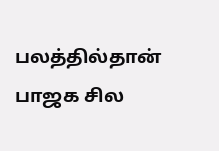பலத்தில்தான் பாஜக சில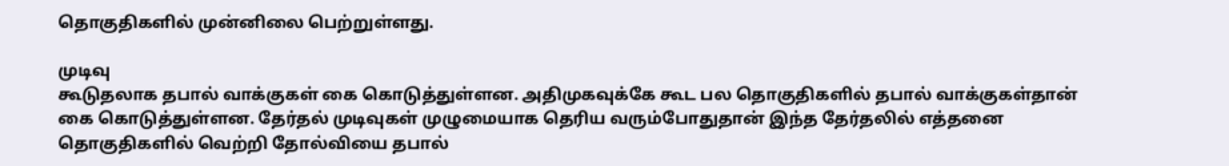தொகுதிகளில் முன்னிலை பெற்றுள்ளது.

முடிவு
கூடுதலாக தபால் வாக்குகள் கை கொடுத்துள்ளன. அதிமுகவுக்கே கூட பல தொகுதிகளில் தபால் வாக்குகள்தான் கை கொடுத்துள்ளன. தேர்தல் முடிவுகள் முழுமையாக தெரிய வரும்போதுதான் இந்த தேர்தலில் எத்தனை தொகுதிகளில் வெற்றி தோல்வியை தபால்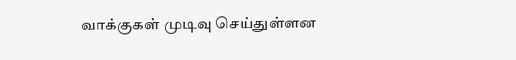வாக்குகள் முடிவு செய்துள்ளன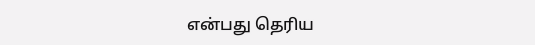என்பது தெரிய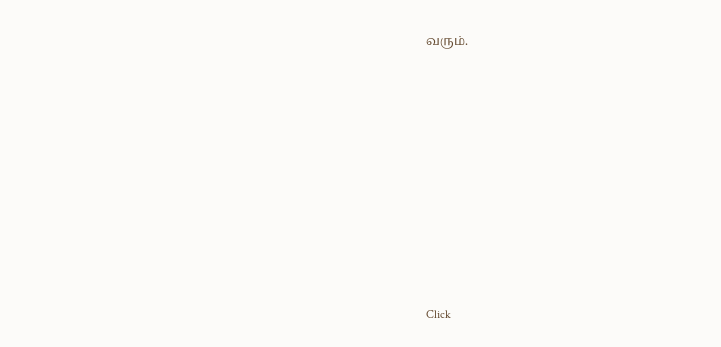வரும்.












Click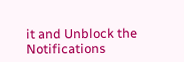it and Unblock the Notifications